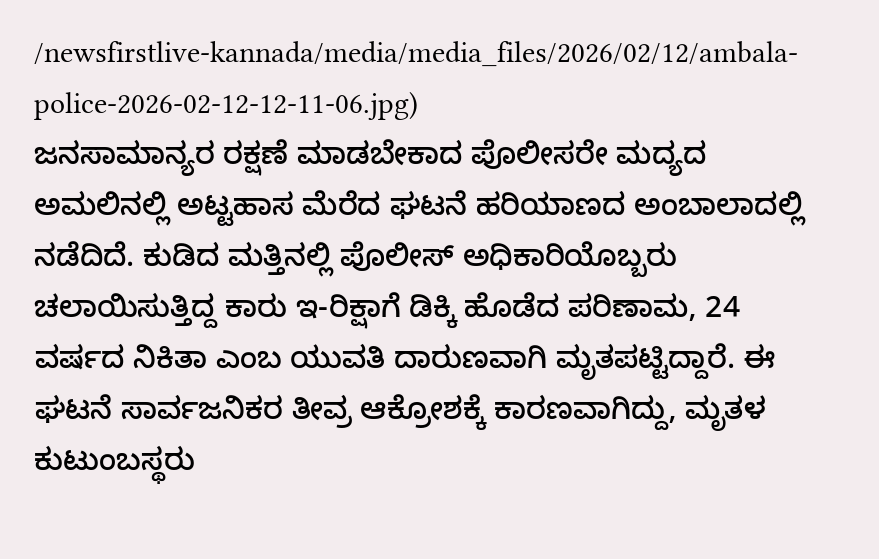/newsfirstlive-kannada/media/media_files/2026/02/12/ambala-police-2026-02-12-12-11-06.jpg)
ಜನಸಾಮಾನ್ಯರ ರಕ್ಷಣೆ ಮಾಡಬೇಕಾದ ಪೊಲೀಸರೇ ಮದ್ಯದ ಅಮಲಿನಲ್ಲಿ ಅಟ್ಟಹಾಸ ಮೆರೆದ ಘಟನೆ ಹರಿಯಾಣದ ಅಂಬಾಲಾದಲ್ಲಿ ನಡೆದಿದೆ. ಕುಡಿದ ಮತ್ತಿನಲ್ಲಿ ಪೊಲೀಸ್ ಅಧಿಕಾರಿಯೊಬ್ಬರು ಚಲಾಯಿಸುತ್ತಿದ್ದ ಕಾರು ಇ-ರಿಕ್ಷಾಗೆ ಡಿಕ್ಕಿ ಹೊಡೆದ ಪರಿಣಾಮ, 24 ವರ್ಷದ ನಿಕಿತಾ ಎಂಬ ಯುವತಿ ದಾರುಣವಾಗಿ ಮೃತಪಟ್ಟಿದ್ದಾರೆ. ಈ ಘಟನೆ ಸಾರ್ವಜನಿಕರ ತೀವ್ರ ಆಕ್ರೋಶಕ್ಕೆ ಕಾರಣವಾಗಿದ್ದು, ಮೃತಳ ಕುಟುಂಬಸ್ಥರು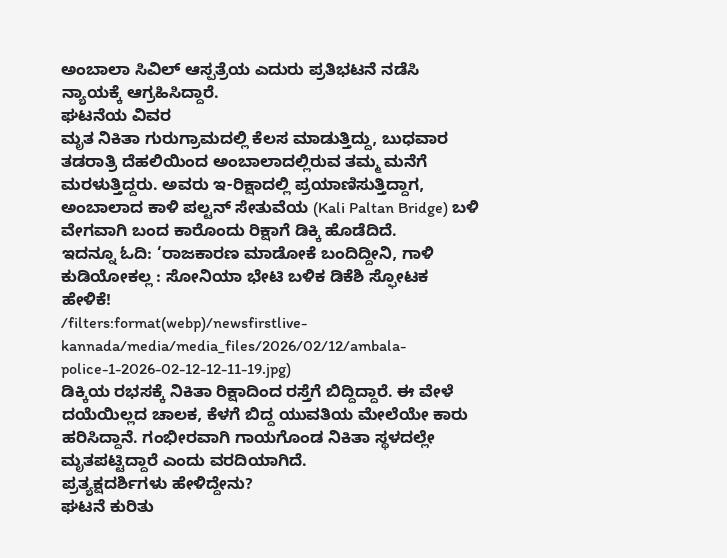ಅಂಬಾಲಾ ಸಿವಿಲ್ ಆಸ್ಪತ್ರೆಯ ಎದುರು ಪ್ರತಿಭಟನೆ ನಡೆಸಿ ನ್ಯಾಯಕ್ಕೆ ಆಗ್ರಹಿಸಿದ್ದಾರೆ.
ಘಟನೆಯ ವಿವರ
ಮೃತ ನಿಕಿತಾ ಗುರುಗ್ರಾಮದಲ್ಲಿ ಕೆಲಸ ಮಾಡುತ್ತಿದ್ದು, ಬುಧವಾರ ತಡರಾತ್ರಿ ದೆಹಲಿಯಿಂದ ಅಂಬಾಲಾದಲ್ಲಿರುವ ತಮ್ಮ ಮನೆಗೆ ಮರಳುತ್ತಿದ್ದರು. ಅವರು ಇ-ರಿಕ್ಷಾದಲ್ಲಿ ಪ್ರಯಾಣಿಸುತ್ತಿದ್ದಾಗ, ಅಂಬಾಲಾದ ಕಾಳಿ ಪಲ್ಟನ್ ಸೇತುವೆಯ (Kali Paltan Bridge) ಬಳಿ ವೇಗವಾಗಿ ಬಂದ ಕಾರೊಂದು ರಿಕ್ಷಾಗೆ ಡಿಕ್ಕಿ ಹೊಡೆದಿದೆ.
ಇದನ್ನೂ ಓದಿ: ‘ರಾಜಕಾರಣ ಮಾಡೋಕೆ ಬಂದಿದ್ದೀನಿ, ಗಾಳಿ ಕುಡಿಯೋಕಲ್ಲ : ಸೋನಿಯಾ ಭೇಟಿ ಬಳಿಕ ಡಿಕೆಶಿ ಸ್ಫೋಟಕ ಹೇಳಿಕೆ!
/filters:format(webp)/newsfirstlive-kannada/media/media_files/2026/02/12/ambala-police-1-2026-02-12-12-11-19.jpg)
ಡಿಕ್ಕಿಯ ರಭಸಕ್ಕೆ ನಿಕಿತಾ ರಿಕ್ಷಾದಿಂದ ರಸ್ತೆಗೆ ಬಿದ್ದಿದ್ದಾರೆ. ಈ ವೇಳೆ ದಯೆಯಿಲ್ಲದ ಚಾಲಕ, ಕೆಳಗೆ ಬಿದ್ದ ಯುವತಿಯ ಮೇಲೆಯೇ ಕಾರು ಹರಿಸಿದ್ದಾನೆ. ಗಂಭೀರವಾಗಿ ಗಾಯಗೊಂಡ ನಿಕಿತಾ ಸ್ಥಳದಲ್ಲೇ ಮೃತಪಟ್ಟಿದ್ದಾರೆ ಎಂದು ವರದಿಯಾಗಿದೆ.
ಪ್ರತ್ಯಕ್ಷದರ್ಶಿಗಳು ಹೇಳಿದ್ದೇನು?
ಘಟನೆ ಕುರಿತು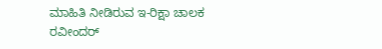ಮಾಹಿತಿ ನೀಡಿರುವ ಇ-ರಿಕ್ಷಾ ಚಾಲಕ ರವೀಂದರ್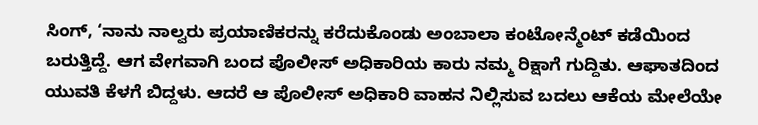ಸಿಂಗ್, ‘ನಾನು ನಾಲ್ವರು ಪ್ರಯಾಣಿಕರನ್ನು ಕರೆದುಕೊಂಡು ಅಂಬಾಲಾ ಕಂಟೋನ್ಮೆಂಟ್ ಕಡೆಯಿಂದ ಬರುತ್ತಿದ್ದೆ. ಆಗ ವೇಗವಾಗಿ ಬಂದ ಪೊಲೀಸ್ ಅಧಿಕಾರಿಯ ಕಾರು ನಮ್ಮ ರಿಕ್ಷಾಗೆ ಗುದ್ದಿತು. ಆಘಾತದಿಂದ ಯುವತಿ ಕೆಳಗೆ ಬಿದ್ದಳು. ಆದರೆ ಆ ಪೊಲೀಸ್ ಅಧಿಕಾರಿ ವಾಹನ ನಿಲ್ಲಿಸುವ ಬದಲು ಆಕೆಯ ಮೇಲೆಯೇ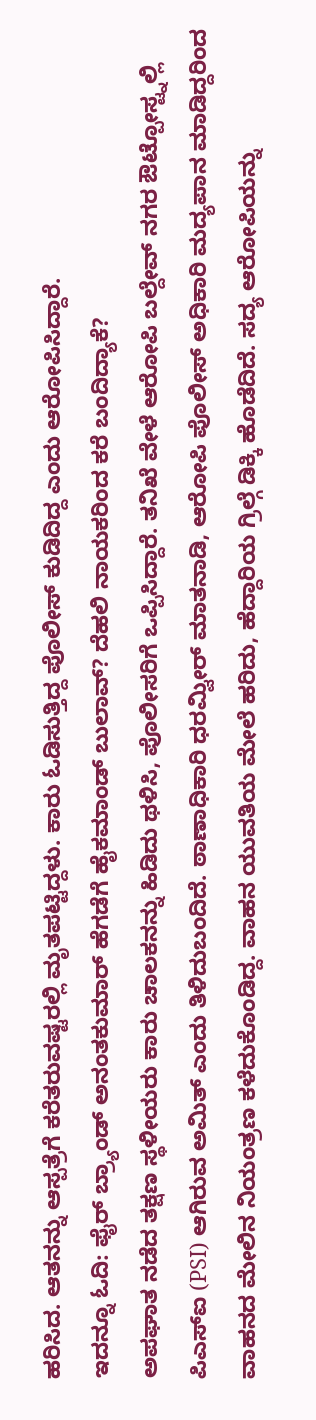ಹರಿಸಿದ. ಆತನನ್ನು ಆಸ್ಪತ್ರೆಗೆ ಕರೆತರುವಷ್ಟರಲ್ಲಿ ಮೃತಪಟ್ಟಿದ್ದಳು. ಕಾರು ಓಡಿಸುತ್ತಿದ್ದ ಪೊಲೀಸ್ ಕುಡಿದಿದ್ದ ಎಂದು ಆರೋಪಿಸಿದ್ದಾರೆ.
ಇದನ್ನೂ ಓದಿ: ಫೈರ್ ಬ್ರ್ಯಾಂಡ್ ಅನಂತಕುಮಾರ್ ಹೆಗಡೆಗೆ ಹೈಕಮಾಂಡ್ ಬುಲಾವ್? ದೆಹಲಿ ನಾಯಕರಿಂದ ಕರೆ ಬಂದಿದ್ಯಾಕೆ?
ಅಪಘಾತ ನಡೆದ ತಕ್ಷಣ ಸ್ಥಳೀಯರು ಕಾರು ಚಾಲಕನನ್ನು ಹಿಡಿದು ಥಳಿಸಿ, ಪೊಲೀಸರಿಗೆ ಒಪ್ಪಿಸಿದ್ದಾರೆ. ತನಿಖೆ ವೇಳೆ ಆರೋಪಿ ಬಲ್ದೇವ್ ನಗರ ಔಟ್ಪೋಸ್ಟ್ನಲ್ಲಿ ಪಿಎಸ್ಐ (PSI) ಆಗಿರುವ ಅಮಿತ್ ಎಂದು ತಿಳಿದುಬಂದಿದೆ. ಠಾಣಾಧಿಕಾರಿ ಧರಮ್ವೀರ್ ಮಾತನಾಡಿ, ಆರೋಪಿ ಪೊಲೀಸ್ ಅಧಿಕಾರಿ ಮದ್ಯಪಾನ ಮಾಡಿದ್ದರಿಂದ ವಾಹನದ ಮೇಲಿನ ನಿಯಂತ್ರಣ ಕಳೆದುಕೊಂಡಿದ್ದ. ವಾಹನ ಯುವತಿಯ ಮೇಲೆ ಹರಿದು, ಹೆದ್ದಾರಿಯ ಗ್ರಿಲ್ಗೆ ಡಿಕ್ಕಿ ಹೊಡೆದಿದೆ. ಸದ್ಯ ಆರೋಪಿಯನ್ನು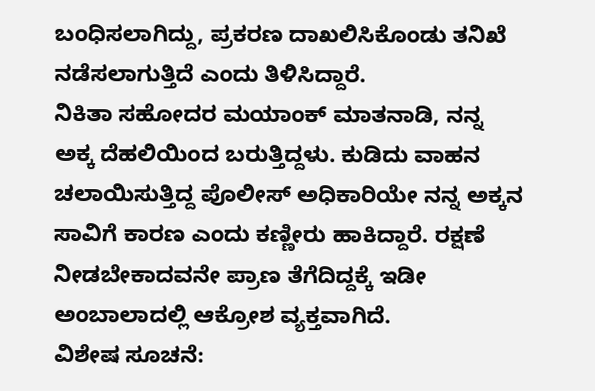ಬಂಧಿಸಲಾಗಿದ್ದು, ಪ್ರಕರಣ ದಾಖಲಿಸಿಕೊಂಡು ತನಿಖೆ ನಡೆಸಲಾಗುತ್ತಿದೆ ಎಂದು ತಿಳಿಸಿದ್ದಾರೆ.
ನಿಕಿತಾ ಸಹೋದರ ಮಯಾಂಕ್ ಮಾತನಾಡಿ, ನನ್ನ ಅಕ್ಕ ದೆಹಲಿಯಿಂದ ಬರುತ್ತಿದ್ದಳು. ಕುಡಿದು ವಾಹನ ಚಲಾಯಿಸುತ್ತಿದ್ದ ಪೊಲೀಸ್ ಅಧಿಕಾರಿಯೇ ನನ್ನ ಅಕ್ಕನ ಸಾವಿಗೆ ಕಾರಣ ಎಂದು ಕಣ್ಣೀರು ಹಾಕಿದ್ದಾರೆ. ರಕ್ಷಣೆ ನೀಡಬೇಕಾದವನೇ ಪ್ರಾಣ ತೆಗೆದಿದ್ದಕ್ಕೆ ಇಡೀ ಅಂಬಾಲಾದಲ್ಲಿ ಆಕ್ರೋಶ ವ್ಯಕ್ತವಾಗಿದೆ.
ವಿಶೇಷ ಸೂಚನೆ: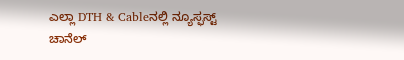ಎಲ್ಲಾ DTH & Cableನಲ್ಲಿ ನ್ಯೂಸ್ಫಸ್ಟ್ ಚಾನೆಲ್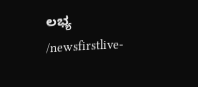ಲಭ್ಯ
/newsfirstlive-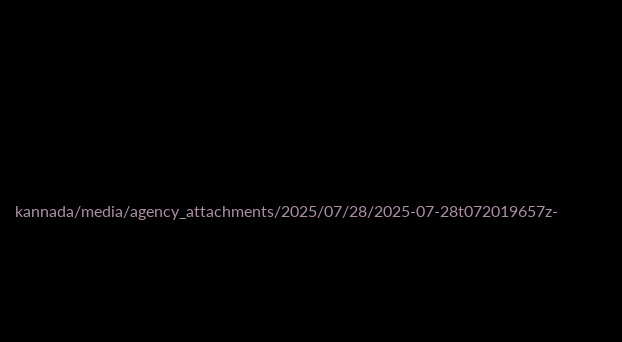kannada/media/agency_attachments/2025/07/28/2025-07-28t072019657z-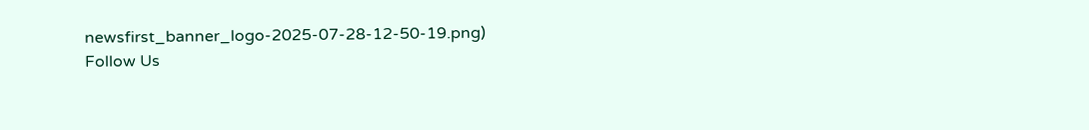newsfirst_banner_logo-2025-07-28-12-50-19.png)
Follow Us